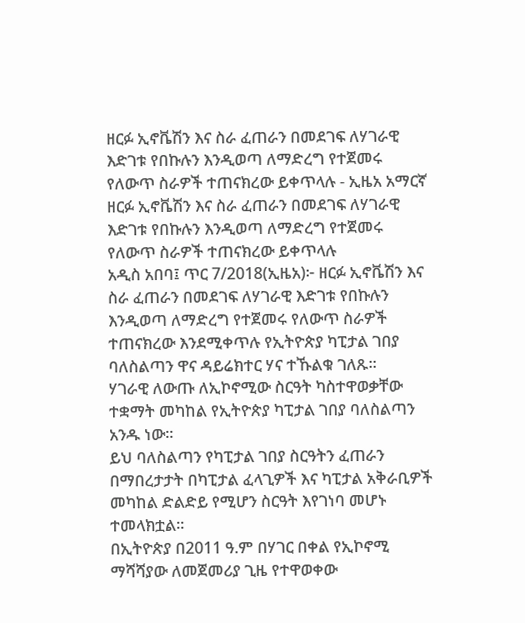ዘርፉ ኢኖቬሽን እና ስራ ፈጠራን በመደገፍ ለሃገራዊ እድገቱ የበኩሉን እንዲወጣ ለማድረግ የተጀመሩ የለውጥ ስራዎች ተጠናክረው ይቀጥላሉ - ኢዜአ አማርኛ
ዘርፉ ኢኖቬሽን እና ስራ ፈጠራን በመደገፍ ለሃገራዊ እድገቱ የበኩሉን እንዲወጣ ለማድረግ የተጀመሩ የለውጥ ስራዎች ተጠናክረው ይቀጥላሉ
አዲስ አበባ፤ ጥር 7/2018(ኢዜአ)፦ ዘርፉ ኢኖቬሽን እና ስራ ፈጠራን በመደገፍ ለሃገራዊ እድገቱ የበኩሉን እንዲወጣ ለማድረግ የተጀመሩ የለውጥ ስራዎች ተጠናክረው እንደሚቀጥሉ የኢትዮጵያ ካፒታል ገበያ ባለስልጣን ዋና ዳይሬክተር ሃና ተኹልቁ ገለጹ፡፡
ሃገራዊ ለውጡ ለኢኮኖሚው ስርዓት ካስተዋወቃቸው ተቋማት መካከል የኢትዮጵያ ካፒታል ገበያ ባለስልጣን አንዱ ነው።
ይህ ባለስልጣን የካፒታል ገበያ ስርዓትን ፈጠራን በማበረታታት በካፒታል ፈላጊዎች እና ካፒታል አቅራቢዎች መካከል ድልድይ የሚሆን ስርዓት እየገነባ መሆኑ ተመላክቷል።
በኢትዮጵያ በ2011 ዓ.ም በሃገር በቀል የኢኮኖሚ ማሻሻያው ለመጀመሪያ ጊዜ የተዋወቀው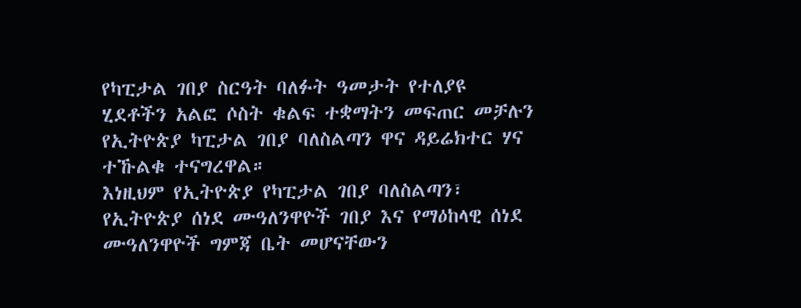የካፒታል ገበያ ስርዓት ባለፉት ዓመታት የተለያዩ ሂደቶችን አልፎ ሶስት ቁልፍ ተቋማትን መፍጠር መቻሉን የኢትዮጵያ ካፒታል ገበያ ባለስልጣን ዋና ዳይሬክተር ሃና ተኹልቁ ተናግረዋል።
እነዚህም የኢትዮጵያ የካፒታል ገበያ ባለስልጣን፣ የኢትዮጵያ ሰነደ ሙዓለንዋዮች ገበያ እና የማዕከላዊ ሰነደ ሙዓለንዋዮች ግምጃ ቤት መሆናቸውን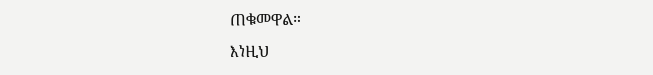ጠቁመዋል።
እነዚህ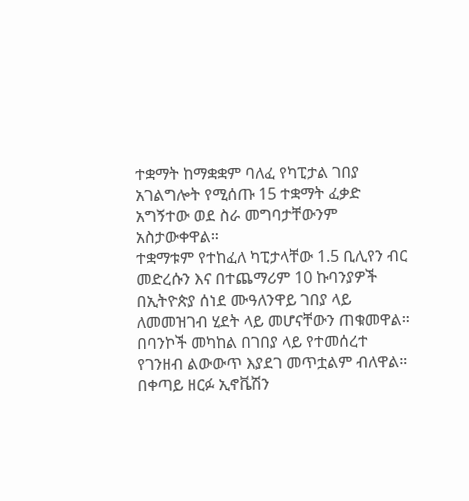ተቋማት ከማቋቋም ባለፈ የካፒታል ገበያ አገልግሎት የሚሰጡ 15 ተቋማት ፈቃድ አግኝተው ወደ ስራ መግባታቸውንም አስታውቀዋል።
ተቋማቱም የተከፈለ ካፒታላቸው 1.5 ቢሊየን ብር መድረሱን እና በተጨማሪም 10 ኩባንያዎች በኢትዮጵያ ሰነደ ሙዓለንዋይ ገበያ ላይ ለመመዝገብ ሂደት ላይ መሆናቸውን ጠቁመዋል።
በባንኮች መካከል በገበያ ላይ የተመሰረተ የገንዘብ ልውውጥ እያደገ መጥቷልም ብለዋል። በቀጣይ ዘርፉ ኢኖቬሽን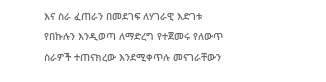እና ስራ ፈጠራን በመደገፍ ለሃገራዊ እድገቱ የበኩሉን እንዲወጣ ለማድረግ የተጀመሩ የለውጥ ስራዎች ተጠናክረው እንደሚቀጥሉ መናገራቸውን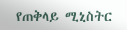የጠቅላይ ሚኒስትር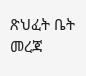ጽህፈት ቤት መረጃ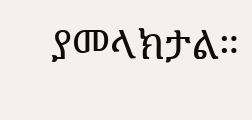ያመላክታል።